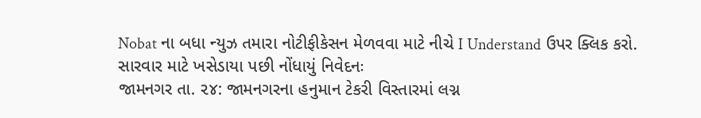Nobat ના બધા ન્યુઝ તમારા નોટીફીકેસન મેળવવા માટે નીચે I Understand ઉપર ક્લિક કરો.
સારવાર માટે ખસેડાયા પછી નોંધાયું નિવેદનઃ
જામનગર તા. ૨૪: જામનગરના હનુમાન ટેકરી વિસ્તારમાં લગ્ન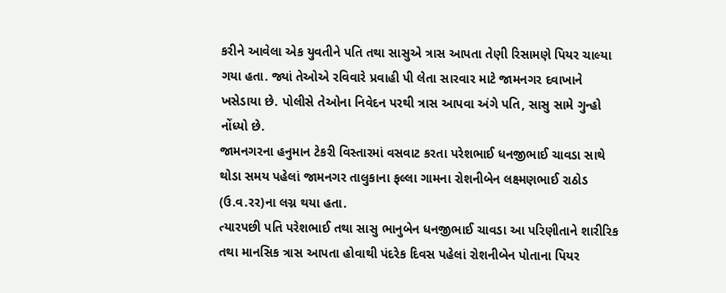કરીને આવેલા એક યુવતીને પતિ તથા સાસુએ ત્રાસ આપતા તેણી રિસામણે પિયર ચાલ્યા ગયા હતા. જ્યાં તેઓએ રવિવારે પ્રવાહી પી લેતા સારવાર માટે જામનગર દવાખાને ખસેડાયા છે. પોલીસે તેઓના નિવેદન પરથી ત્રાસ આપવા અંગે પતિ, સાસુ સામે ગુન્હો નોંધ્યો છે.
જામનગરના હનુમાન ટેકરી વિસ્તારમાં વસવાટ કરતા પરેશભાઈ ધનજીભાઈ ચાવડા સાથે થોડા સમય પહેલાં જામનગર તાલુકાના ફલ્લા ગામના રોશનીબેન લક્ષ્મણભાઈ રાઠોડ (ઉ.વ.રર)ના લગ્ન થયા હતા.
ત્યારપછી પતિ પરેશભાઈ તથા સાસુ ભાનુબેન ધનજીભાઈ ચાવડા આ પરિણીતાને શારીરિક તથા માનસિક ત્રાસ આપતા હોવાથી પંદરેક દિવસ પહેલાં રોશનીબેન પોતાના પિયર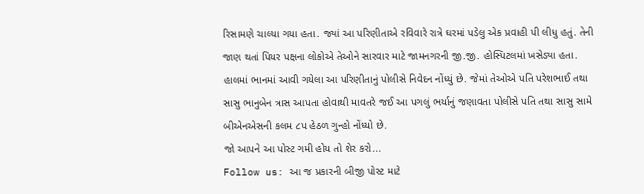રિસામણે ચાલ્યા ગયા હતા. જ્યાં આ પરિણીતાએ રવિવારે રાત્રે ઘરમાં પડેલુ એક પ્રવાહી પી લીધુ હતું. તેની જાણ થતાં પિયર પક્ષના લોકોએ તેઓને સારવાર માટે જામનગરની જી.જી. હોસ્પિટલમાં ખસેડ્યા હતા.
હાલમાં ભાનમાં આવી ગયેલા આ પરિણીતાનું પોલીસે નિવેદન નોંધ્યું છે. જેમાં તેઓએ પતિ પરેશભાઈ તથા સાસુ ભાનુબેન ત્રાસ આપતા હોવાથી માવતરે જઈ આ પગલું ભર્યાનું જણાવતા પોલીસે પતિ તથા સાસુ સામે બીએનએસની કલમ ૮પ હેઠળ ગુન્હો નોંધ્યો છે.
જો આપને આ પોસ્ટ ગમી હોય તો શેર કરો...
Follow us: આ જ પ્રકારની બીજી પોસ્ટ માટે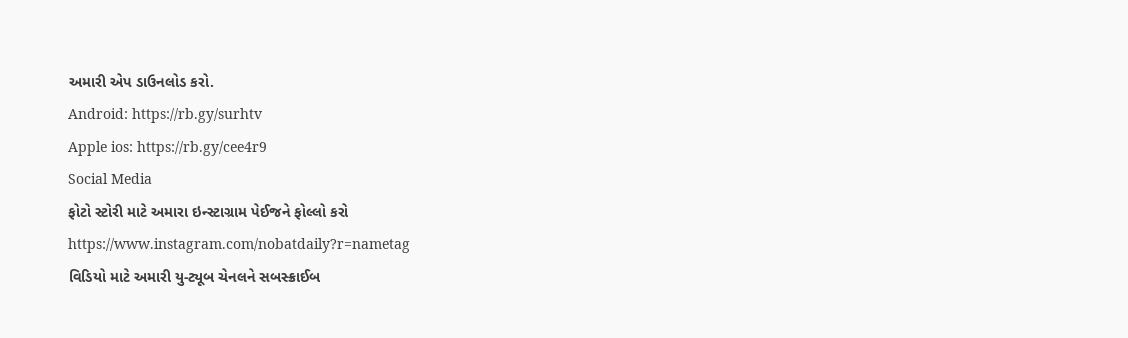અમારી એપ ડાઉનલોડ કરો.
Android: https://rb.gy/surhtv
Apple ios: https://rb.gy/cee4r9
Social Media
ફોટો સ્ટોરી માટે અમારા ઇન્સ્ટાગ્રામ પેઈજને ફોલ્લો કરો
https://www.instagram.com/nobatdaily?r=nametag
વિડિયો માટે અમારી યુ-ટ્યૂબ ચેનલને સબસ્ક્રાઈબ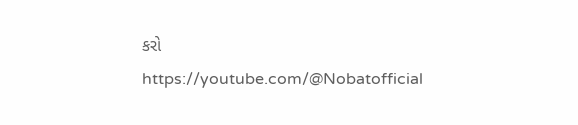કરો
https://youtube.com/@Nobatofficial